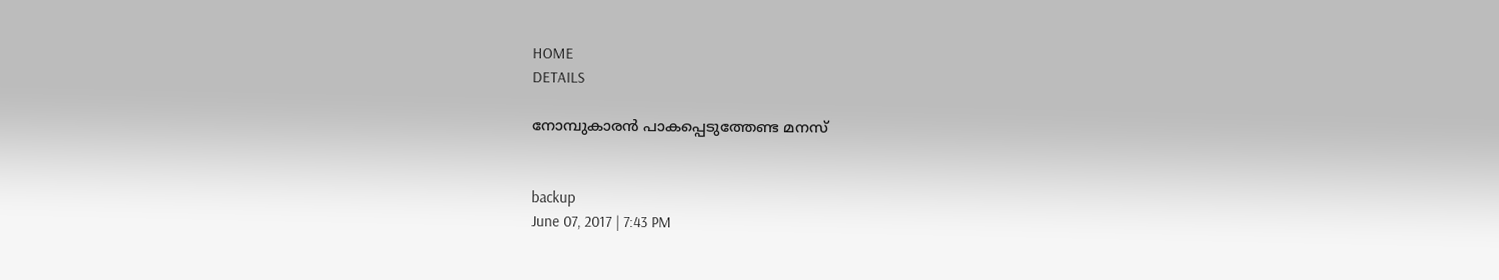HOME
DETAILS

നോമ്പുകാരന്‍ പാകപ്പെടുത്തേണ്ട മനസ്


backup
June 07, 2017 | 7:43 PM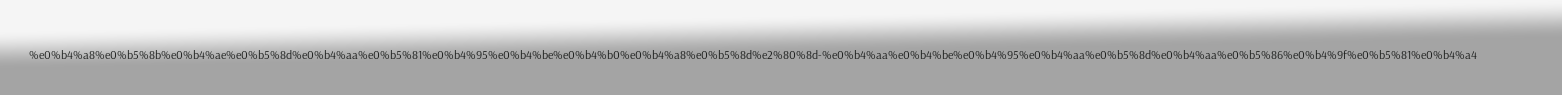%e0%b4%a8%e0%b5%8b%e0%b4%ae%e0%b5%8d%e0%b4%aa%e0%b5%81%e0%b4%95%e0%b4%be%e0%b4%b0%e0%b4%a8%e0%b5%8d%e2%80%8d-%e0%b4%aa%e0%b4%be%e0%b4%95%e0%b4%aa%e0%b5%8d%e0%b4%aa%e0%b5%86%e0%b4%9f%e0%b5%81%e0%b4%a4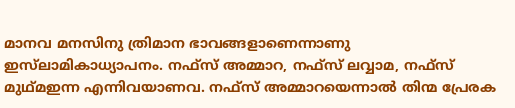മാനവ മനസിനു ത്രിമാന ഭാവങ്ങളാണെന്നാണു ഇസ്‌ലാമികാധ്യാപനം. നഫ്‌സ് അമ്മാറ, നഫ്‌സ് ലവ്വാമ, നഫ്‌സ് മുഥ്മഇന്ന എന്നിവയാണവ. നഫ്‌സ് അമ്മാറയെന്നാല്‍ തിന്മ പ്രേരക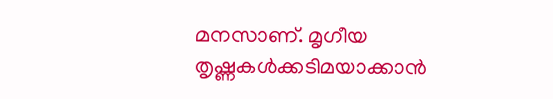മനസാണ്. മൃഗീയ തൃഷ്ണകള്‍ക്കടിമയാക്കാന്‍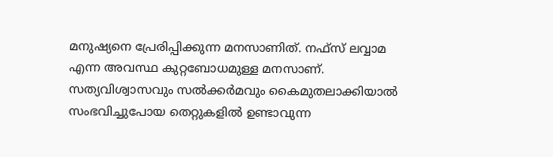മനുഷ്യനെ പ്രേരിപ്പിക്കുന്ന മനസാണിത്. നഫ്‌സ് ലവ്വാമ എന്ന അവസ്ഥ കുറ്റബോധമുള്ള മനസാണ്. സത്യവിശ്വാസവും സല്‍ക്കര്‍മവും കൈമുതലാക്കിയാല്‍ സംഭവിച്ചുപോയ തെറ്റുകളില്‍ ഉണ്ടാവുന്ന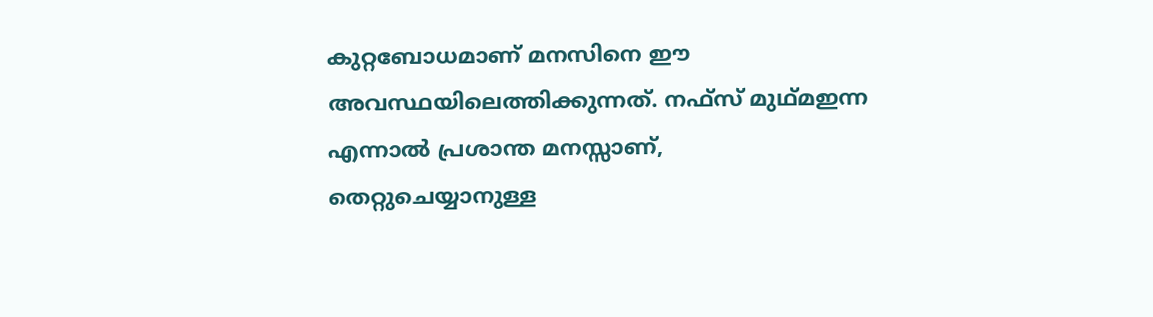കുറ്റബോധമാണ് മനസിനെ ഈ അവസ്ഥയിലെത്തിക്കുന്നത്. നഫ്‌സ് മുഥ്മഇന്ന എന്നാല്‍ പ്രശാന്ത മനസ്സാണ്, തെറ്റുചെയ്യാനുള്ള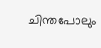ചിന്തപോലും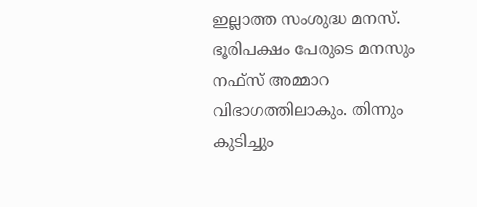ഇല്ലാത്ത സംശുദ്ധ മനസ്.
ഭൂരിപക്ഷം പേരുടെ മനസും നഫ്‌സ് അമ്മാറ വിഭാഗത്തിലാകും. തിന്നും കുടിച്ചും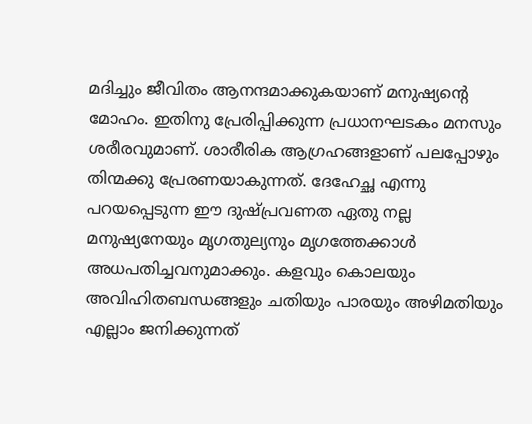മദിച്ചും ജീവിതം ആനന്ദമാക്കുകയാണ് മനുഷ്യന്റെ മോഹം. ഇതിനു പ്രേരിപ്പിക്കുന്ന പ്രധാനഘടകം മനസും ശരീരവുമാണ്. ശാരീരിക ആഗ്രഹങ്ങളാണ് പലപ്പോഴും തിന്മക്കു പ്രേരണയാകുന്നത്. ദേഹേച്ഛ എന്നു പറയപ്പെടുന്ന ഈ ദുഷ്പ്രവണത ഏതു നല്ല മനുഷ്യനേയും മൃഗതുല്യനും മൃഗത്തേക്കാള്‍ അധപതിച്ചവനുമാക്കും. കളവും കൊലയും അവിഹിതബന്ധങ്ങളും ചതിയും പാരയും അഴിമതിയും എല്ലാം ജനിക്കുന്നത്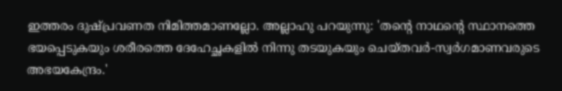ഇത്തരം ദുഷ്പ്രവണത നിമിത്തമാണല്ലോ. അല്ലാഹു പറയുന്നു: 'തന്റെ നാഥന്റെ സ്ഥാനത്തെ ഭയപ്പെടുകയും ശരീരത്തെ ദേഹേച്ഛകളില്‍ നിന്നു തടയുകയും ചെയ്തവര്‍-സ്വര്‍ഗമാണവരുടെ അഭയകേന്ദ്രം.'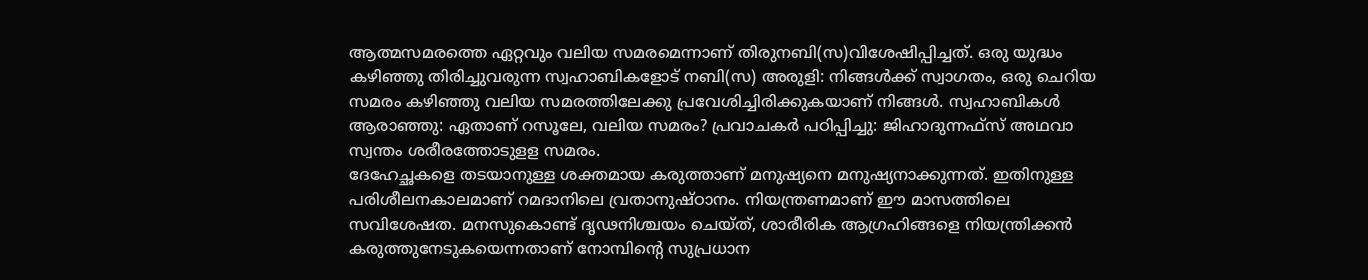ആത്മസമരത്തെ ഏറ്റവും വലിയ സമരമെന്നാണ് തിരുനബി(സ)വിശേഷിപ്പിച്ചത്. ഒരു യുദ്ധം കഴിഞ്ഞു തിരിച്ചുവരുന്ന സ്വഹാബികളോട് നബി(സ) അരുളി: നിങ്ങള്‍ക്ക് സ്വാഗതം, ഒരു ചെറിയ സമരം കഴിഞ്ഞു വലിയ സമരത്തിലേക്കു പ്രവേശിച്ചിരിക്കുകയാണ് നിങ്ങള്‍. സ്വഹാബികള്‍ ആരാഞ്ഞു: ഏതാണ് റസൂലേ, വലിയ സമരം? പ്രവാചകര്‍ പഠിപ്പിച്ചു: ജിഹാദുന്നഫ്‌സ് അഥവാ സ്വന്തം ശരീരത്തോടുളള സമരം.
ദേഹേച്ഛകളെ തടയാനുള്ള ശക്തമായ കരുത്താണ് മനുഷ്യനെ മനുഷ്യനാക്കുന്നത്. ഇതിനുള്ള പരിശീലനകാലമാണ് റമദാനിലെ വ്രതാനുഷ്ഠാനം. നിയന്ത്രണമാണ് ഈ മാസത്തിലെ സവിശേഷത. മനസുകൊണ്ട് ദൃഢനിശ്ചയം ചെയ്ത്, ശാരീരിക ആഗ്രഹിങ്ങളെ നിയന്ത്രിക്കന്‍ കരുത്തുനേടുകയെന്നതാണ് നോമ്പിന്റെ സുപ്രധാന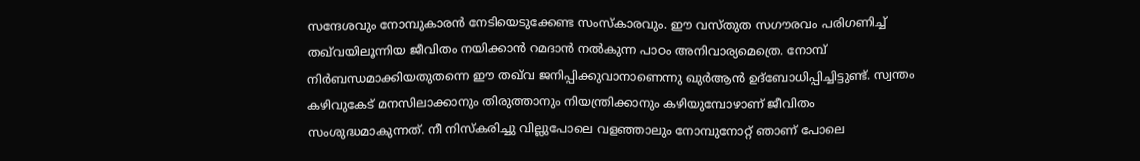സന്ദേശവും നോമ്പുകാരന്‍ നേടിയെടുക്കേണ്ട സംസ്‌കാരവും. ഈ വസ്തുത സഗൗരവം പരിഗണിച്ച് തഖ്‌വയിലൂന്നിയ ജീവിതം നയിക്കാന്‍ റമദാന്‍ നല്‍കുന്ന പാഠം അനിവാര്യമെത്രെ. നോമ്പ് നിര്‍ബന്ധമാക്കിയതുതന്നെ ഈ തഖ്‌വ ജനിപ്പിക്കുവാനാണെന്നു ഖുര്‍ആന്‍ ഉദ്‌ബോധിപ്പിച്ചിട്ടുണ്ട്. സ്വന്തം കഴിവുകേട് മനസിലാക്കാനും തിരുത്താനും നിയന്ത്രിക്കാനും കഴിയുമ്പോഴാണ് ജീവിതം സംശുദ്ധമാകുന്നത്. നീ നിസ്‌കരിച്ചു വില്ലുപോലെ വളഞ്ഞാലും നോമ്പുനോറ്റ് ഞാണ് പോലെ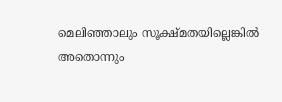മെലിഞ്ഞാലും സൂക്ഷ്മതയില്ലെങ്കില്‍ അതൊന്നും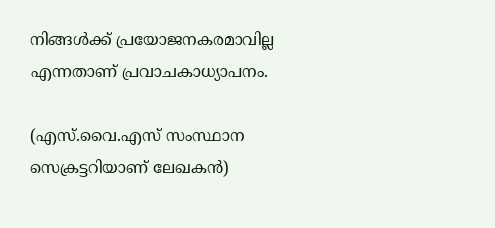നിങ്ങള്‍ക്ക് പ്രയോജനകരമാവില്ല എന്നതാണ് പ്രവാചകാധ്യാപനം.

(എസ്.വൈ.എസ് സംസ്ഥാന സെക്രട്ടറിയാണ് ലേഖകന്‍)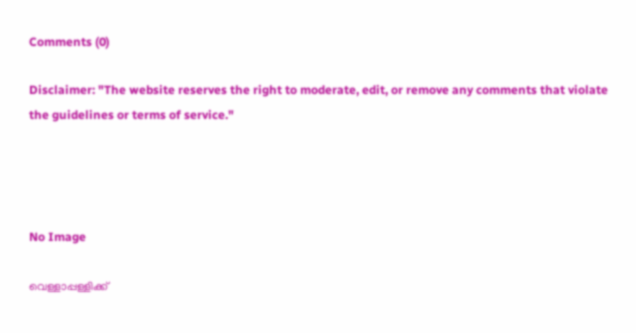Comments (0)

Disclaimer: "The website reserves the right to moderate, edit, or remove any comments that violate the guidelines or terms of service."




No Image

വെള്ളാപ്പള്ളിക്ക്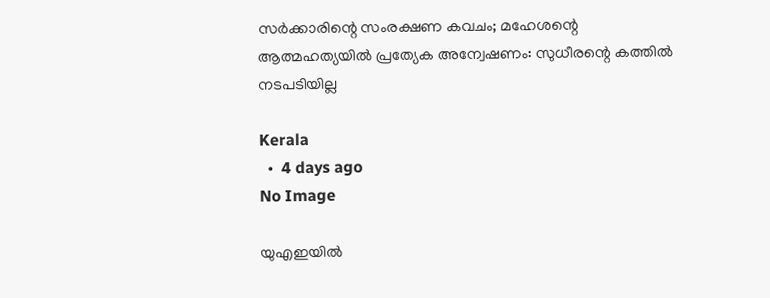സര്‍ക്കാരിന്റെ സംരക്ഷണ കവചം; മഹേശന്റെ ആത്മഹത്യയില്‍ പ്രത്യേക അന്വേഷണം: സുധീരന്റെ കത്തില്‍ നടപടിയില്ല

Kerala
  •  4 days ago
No Image

യുഎഇയിൽ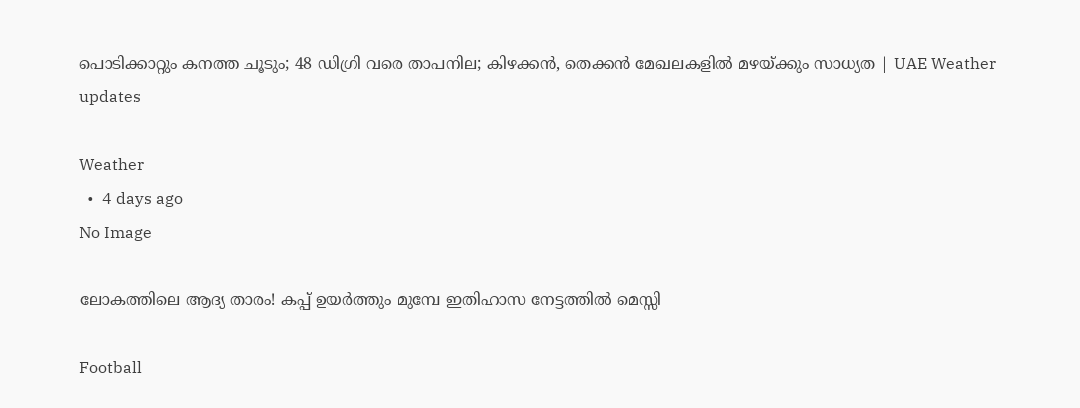പൊടിക്കാറ്റും കനത്ത ചൂടും; 48 ഡിഗ്രി വരെ താപനില; കിഴക്കൻ, തെക്കൻ മേഖലകളിൽ മഴയ്ക്കും സാധ്യത | UAE Weather updates

Weather
  •  4 days ago
No Image

ലോകത്തിലെ ആദ്യ താരം! കപ്പ് ഉയർത്തും മുമ്പേ ഇതിഹാസ നേട്ടത്തിൽ മെസ്സി

Football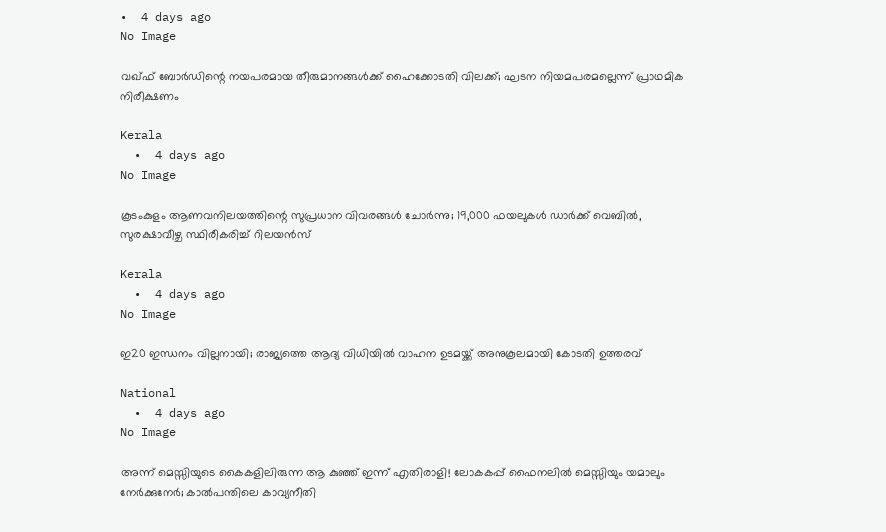•  4 days ago
No Image

വഖ്ഫ് ബോര്‍ഡിന്റെ നയപരമായ തീരുമാനങ്ങള്‍ക്ക് ഹൈക്കോടതി വിലക്ക്; ഘടന നിയമപരമല്ലെന്ന് പ്രാഥമിക നിരീക്ഷണം

Kerala
  •  4 days ago
No Image

കൂടംകുളം ആണവനിലയത്തിന്റെ സുപ്രധാന വിവരങ്ങള്‍ ചോര്‍ന്നു; 19,000 ഫയലുകള്‍ ഡാര്‍ക്ക് വെബില്‍, സുരക്ഷാവീഴ്ച സ്ഥിരീകരിച്ച് റിലയന്‍സ്

Kerala
  •  4 days ago
No Image

ഇ20 ഇന്ധനം വില്ലനായി; രാജ്യത്തെ ആദ്യ വിധിയില്‍ വാഹന ഉടമയ്ക്ക് അനുകൂലമായി കോടതി ഉത്തരവ്

National
  •  4 days ago
No Image

അന്ന് മെസ്സിയുടെ കൈകളിലിരുന്ന ആ കുഞ്ഞ് ഇന്ന് എതിരാളി! ലോകകപ്പ് ഫൈനലിൽ മെസ്സിയും യമാലും നേർക്കുനേർ; കാൽപന്തിലെ കാവ്യനീതി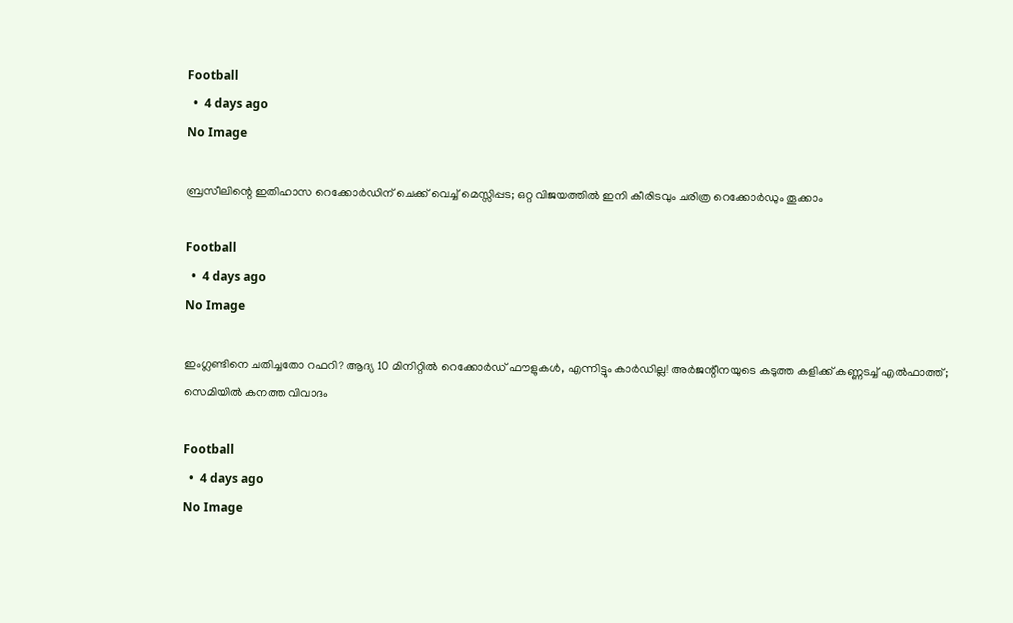Football
  •  4 days ago
No Image

ബ്രസീലിന്റെ ഇതിഹാസ റെക്കോർഡിന് ചെക്ക് വെച്ച് മെസ്സിപ്പട; ഒറ്റ വിജയത്തിൽ ഇനി കീരിടവും ചരിത്ര റെക്കോർഡും തൂക്കാം

Football
  •  4 days ago
No Image

ഇംഗ്ലണ്ടിനെ ചതിച്ചതോ റഫറി? ആദ്യ 10 മിനിറ്റിൽ റെക്കോർഡ് ഫൗളുകൾ, എന്നിട്ടും കാർഡില്ല! അർജന്റീനയുടെ കടുത്ത കളിക്ക് കണ്ണടച്ച് എൽഫാത്ത്; സെമിയിൽ കനത്ത വിവാദം

Football
  •  4 days ago
No Image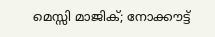മെസ്സി മാജിക്; നോക്കൗട്ട്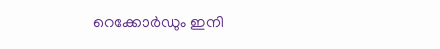റെക്കോർഡും ഇനി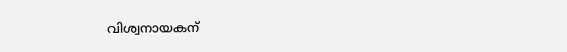വിശ്വനായകന്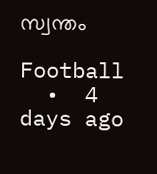സ്വന്തം

Football
  •  4 days ago